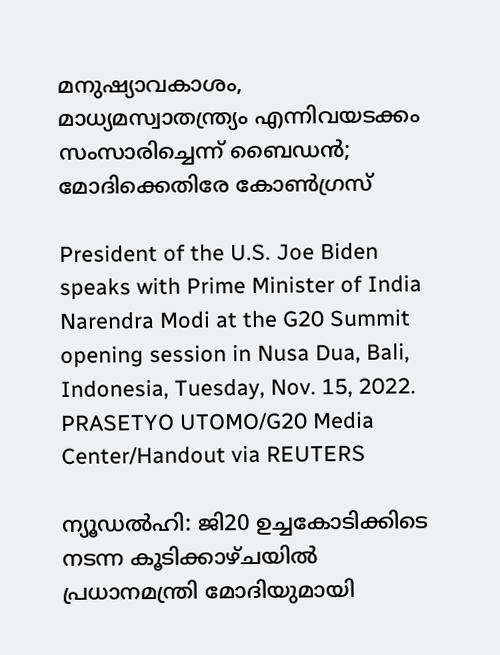മനുഷ്യാവകാശം, മാധ്യമസ്വാതന്ത്ര്യം എന്നിവയടക്കം സംസാരിച്ചെന്ന് ബൈഡൻ; മോദിക്കെതിരേ കോൺഗ്രസ്

President of the U.S. Joe Biden speaks with Prime Minister of India Narendra Modi at the G20 Summit opening session in Nusa Dua, Bali, Indonesia, Tuesday, Nov. 15, 2022. PRASETYO UTOMO/G20 Media Center/Handout via REUTERS

ന്യൂഡല്‍ഹി: ജി20 ഉച്ചകോടിക്കിടെ നടന്ന കൂടിക്കാഴ്ചയില്‍ പ്രധാനമന്ത്രി മോദിയുമായി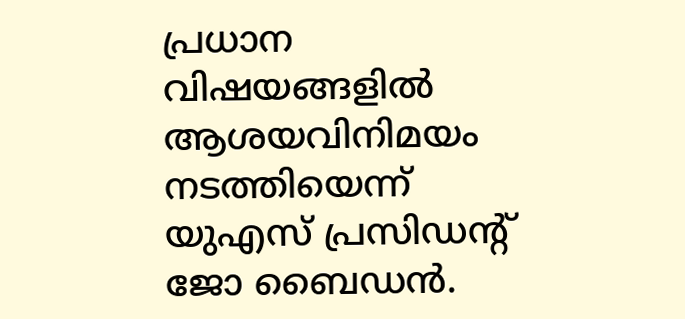പ്രധാന വിഷയങ്ങളില്‍ ആശയവിനിമയം നടത്തിയെന്ന് യുഎസ് പ്രസിഡന്റ് ജോ ബൈഡന്‍.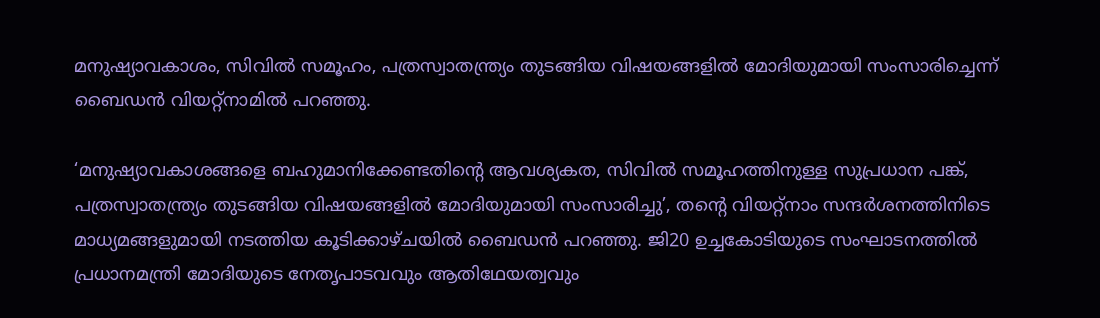മനുഷ്യാവകാശം, സിവില്‍ സമൂഹം, പത്രസ്വാതന്ത്ര്യം തുടങ്ങിയ വിഷയങ്ങളില്‍ മോദിയുമായി സംസാരിച്ചെന്ന് ബൈഡന്‍ വിയറ്റ്‌നാമില്‍ പറഞ്ഞു.

‘മനുഷ്യാവകാശങ്ങളെ ബഹുമാനിക്കേണ്ടതിന്റെ ആവശ്യകത, സിവില്‍ സമൂഹത്തിനുള്ള സുപ്രധാന പങ്ക്, പത്രസ്വാതന്ത്ര്യം തുടങ്ങിയ വിഷയങ്ങളില്‍ മോദിയുമായി സംസാരിച്ചു’, തന്റെ വിയറ്റ്‌നാം സന്ദര്‍ശനത്തിനിടെ മാധ്യമങ്ങളുമായി നടത്തിയ കൂടിക്കാഴ്ചയില്‍ ബൈഡന്‍ പറഞ്ഞു. ജി20 ഉച്ചകോടിയുടെ സംഘാടനത്തില്‍ പ്രധാനമന്ത്രി മോദിയുടെ നേതൃപാടവവും ആതിഥേയത്വവും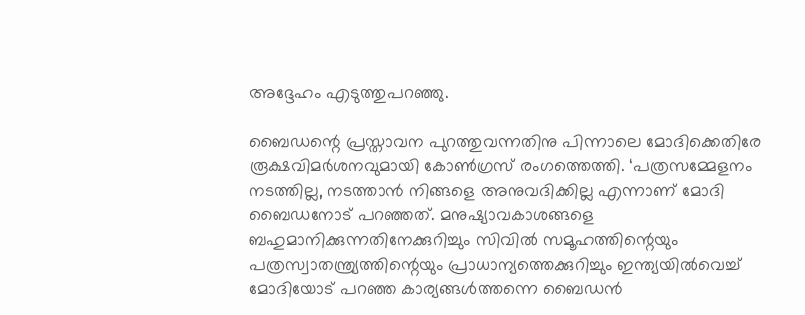അദ്ദേഹം എടുത്തുപറഞ്ഞു.

ബൈഡന്റെ പ്രസ്താവന പുറത്തുവന്നതിനു പിന്നാലെ മോദിക്കെതിരേ രൂക്ഷവിമര്‍ശനവുമായി കോണ്‍ഗ്രസ് രംഗത്തെത്തി. ‘പത്രസമ്മേളനം നടത്തില്ല, നടത്താന്‍ നിങ്ങളെ അനുവദിക്കില്ല എന്നാണ് മോദി ബൈഡനോട് പറഞ്ഞത്. മനുഷ്യാവകാശങ്ങളെ ബഹുമാനിക്കുന്നതിനേക്കുറിച്ചും സിവില്‍ സമൂഹത്തിന്റെയും പത്രസ്വാതന്ത്ര്യത്തിന്റെയും പ്രാധാന്യത്തെക്കുറിച്ചും ഇന്ത്യയില്‍വെച്ച് മോദിയോട് പറഞ്ഞ കാര്യങ്ങള്‍ത്തന്നെ ബൈഡന്‍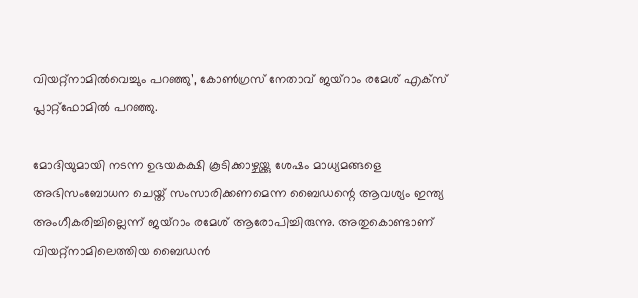വിയറ്റ്‌നാമില്‍വെച്ചും പറഞ്ഞു’, കോണ്‍ഗ്രസ് നേതാവ് ജയ്‌റാം രമേശ് എക്‌സ് പ്ലാറ്റ്‌ഫോമില്‍ പറഞ്ഞു.

മോദിയുമായി നടന്ന ഉഭയകക്ഷി കൂടിക്കാഴ്ചയ്ക്കു ശേഷം മാധ്യമങ്ങളെ അഭിസംബോധന ചെയ്ത് സംസാരിക്കണമെന്ന ബൈഡന്റെ ആവശ്യം ഇന്ത്യ അംഗീകരിച്ചില്ലെന്ന് ജയ്‌റാം രമേശ് ആരോപിച്ചിരുന്നു. അതുകൊണ്ടാണ് വിയറ്റ്‌നാമിലെത്തിയ ബൈഡന്‍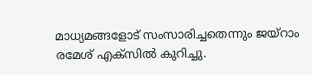മാധ്യമങ്ങളോട് സംസാരിച്ചതെന്നും ജയ്‌റാം രമേശ് എക്‌സില്‍ കുറിച്ചു.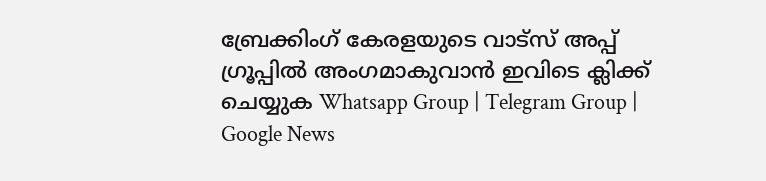ബ്രേക്കിംഗ് കേരളയുടെ വാട്സ് അപ്പ് ഗ്രൂപ്പിൽ അംഗമാകുവാൻ ഇവിടെ ക്ലിക്ക് ചെയ്യുക Whatsapp Group | Telegram Group | Google News